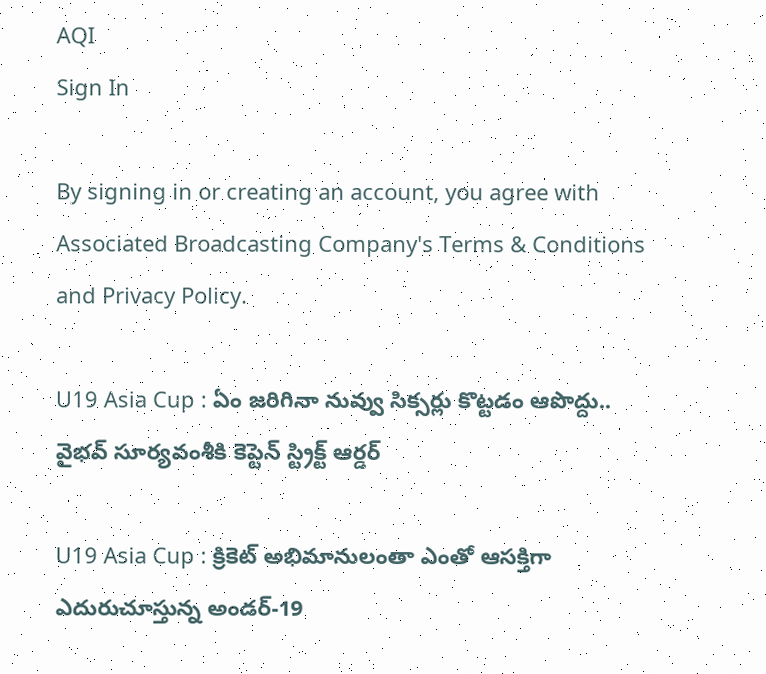AQI
Sign In

By signing in or creating an account, you agree with Associated Broadcasting Company's Terms & Conditions and Privacy Policy.

U19 Asia Cup : ఏం జరిగినా నువ్వు సిక్సర్లు కొట్టడం ఆపొద్దు.. వైభవ్ సూర్యవంశీకి కెప్టెన్ స్ట్రిక్ట్ ఆర్డర్

U19 Asia Cup : క్రికెట్ అభిమానులంతా ఎంతో ఆసక్తిగా ఎదురుచూస్తున్న అండర్-19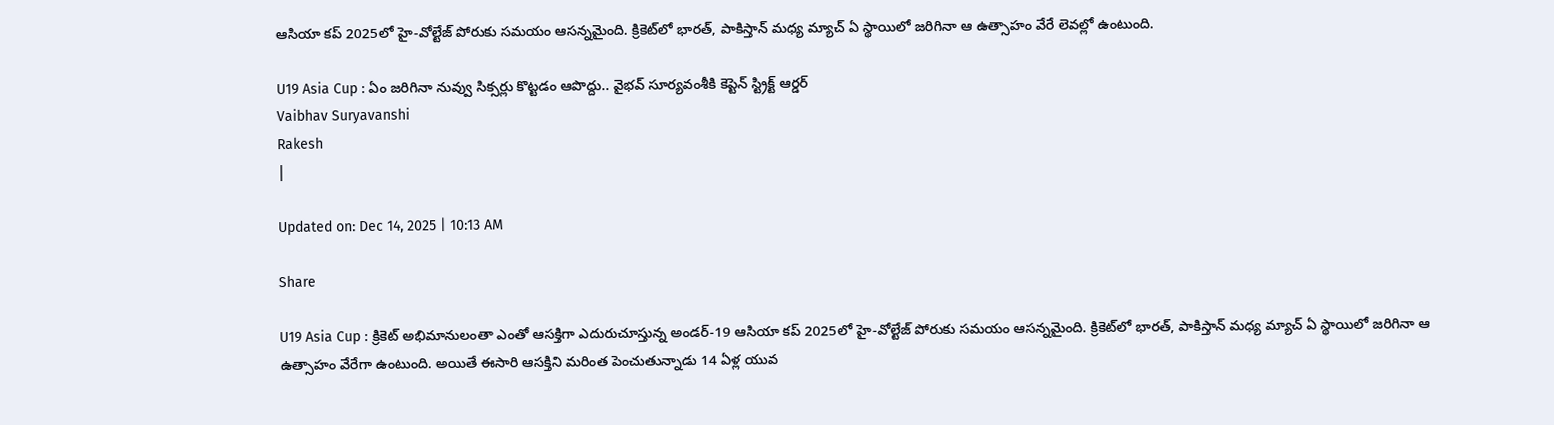ఆసియా కప్ 2025లో హై-వోల్టేజ్ పోరుకు సమయం ఆసన్నమైంది. క్రికెట్‌లో భారత్, పాకిస్తాన్ మధ్య మ్యాచ్ ఏ స్థాయిలో జరిగినా ఆ ఉత్సాహం వేరే లెవల్లో ఉంటుంది.

U19 Asia Cup : ఏం జరిగినా నువ్వు సిక్సర్లు కొట్టడం ఆపొద్దు.. వైభవ్ సూర్యవంశీకి కెప్టెన్ స్ట్రిక్ట్ ఆర్డర్
Vaibhav Suryavanshi
Rakesh
|

Updated on: Dec 14, 2025 | 10:13 AM

Share

U19 Asia Cup : క్రికెట్ అభిమానులంతా ఎంతో ఆసక్తిగా ఎదురుచూస్తున్న అండర్-19 ఆసియా కప్ 2025లో హై-వోల్టేజ్ పోరుకు సమయం ఆసన్నమైంది. క్రికెట్‌లో భారత్, పాకిస్తాన్ మధ్య మ్యాచ్ ఏ స్థాయిలో జరిగినా ఆ ఉత్సాహం వేరేగా ఉంటుంది. అయితే ఈసారి ఆసక్తిని మరింత పెంచుతున్నాడు 14 ఏళ్ల యువ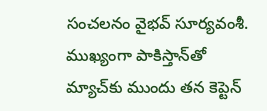సంచలనం వైభవ్ సూర్యవంశీ. ముఖ్యంగా పాకిస్తాన్‌తో మ్యాచ్‌కు ముందు తన కెప్టెన్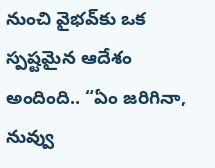నుంచి వైభవ్‌కు ఒక స్పష్టమైన ఆదేశం అందింది.. “ఏం జరిగినా, నువ్వు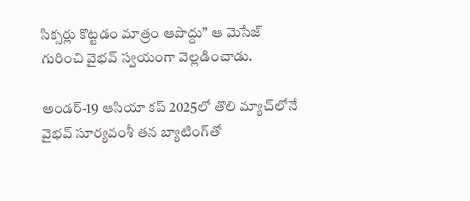సిక్సర్లు కొట్టడం మాత్రం ఆపొద్దు” ఆ మెసేజ్ గురించి వైభవ్ స్వయంగా వెల్లడించాడు.

అండర్-19 ఆసియా కప్ 2025లో తొలి మ్యాచ్‌లోనే వైభవ్ సూర్యవంశీ తన బ్యాటింగ్‌తో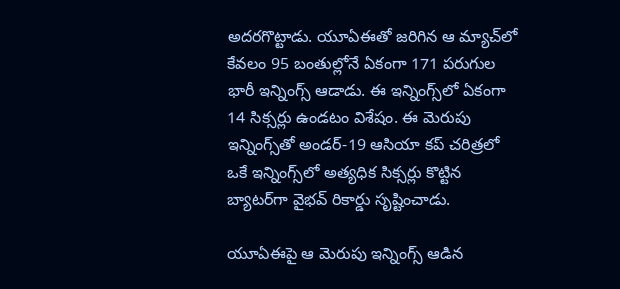అదరగొట్టాడు. యూఏఈతో జరిగిన ఆ మ్యాచ్‌లో కేవలం 95 బంతుల్లోనే ఏకంగా 171 పరుగుల భారీ ఇన్నింగ్స్ ఆడాడు. ఈ ఇన్నింగ్స్‌లో ఏకంగా 14 సిక్సర్లు ఉండటం విశేషం. ఈ మెరుపు ఇన్నింగ్స్‌తో అండర్-19 ఆసియా కప్ చరిత్రలో ఒకే ఇన్నింగ్స్‌లో అత్యధిక సిక్సర్లు కొట్టిన బ్యాటర్‌గా వైభవ్ రికార్డు సృష్టించాడు.

యూఏఈపై ఆ మెరుపు ఇన్నింగ్స్ ఆడిన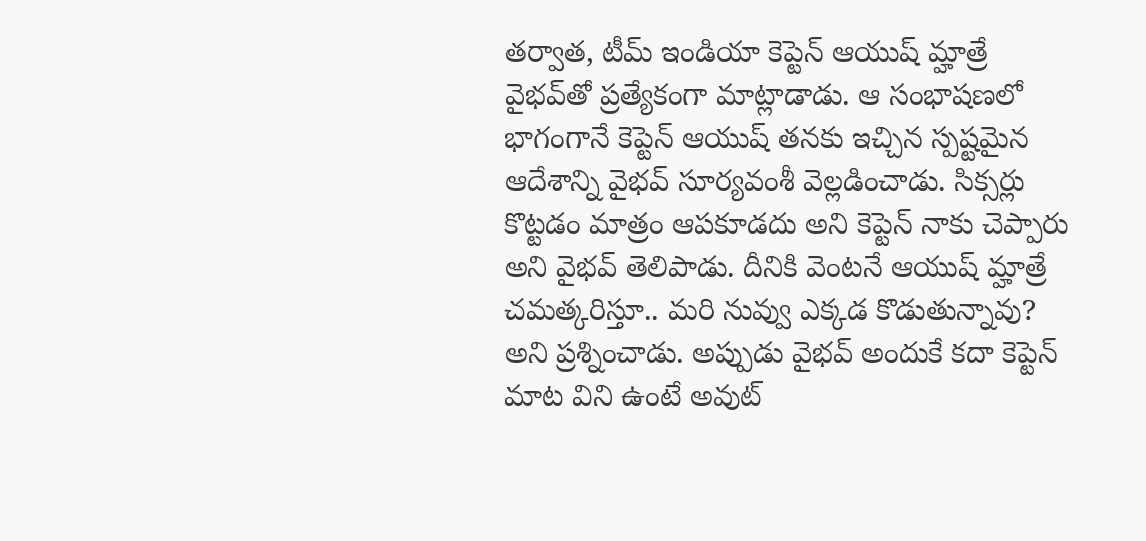తర్వాత, టీమ్ ఇండియా కెప్టెన్ ఆయుష్ మ్హాత్రే వైభవ్‌తో ప్రత్యేకంగా మాట్లాడాడు. ఆ సంభాషణలో భాగంగానే కెప్టెన్ ఆయుష్ తనకు ఇచ్చిన స్పష్టమైన ఆదేశాన్ని వైభవ్ సూర్యవంశీ వెల్లడించాడు. సిక్సర్లు కొట్టడం మాత్రం ఆపకూడదు అని కెప్టెన్ నాకు చెప్పారు అని వైభవ్ తెలిపాడు. దీనికి వెంటనే ఆయుష్ మ్హాత్రే చమత్కరిస్తూ.. మరి నువ్వు ఎక్కడ కొడుతున్నావు? అని ప్రశ్నించాడు. అప్పుడు వైభవ్ అందుకే కదా కెప్టెన్ మాట విని ఉంటే అవుట్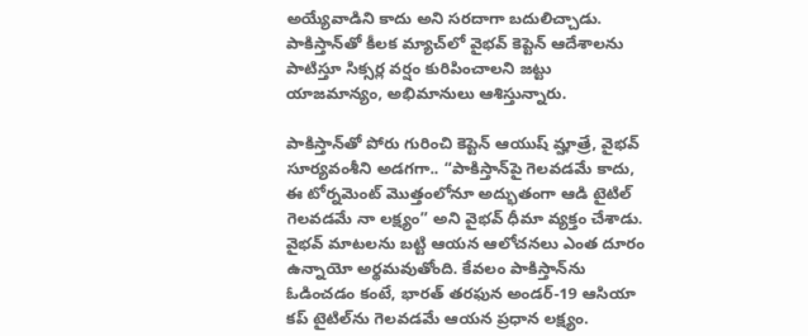అయ్యేవాడిని కాదు అని సరదాగా బదులిచ్చాడు. పాకిస్తాన్‌తో కీలక మ్యాచ్‌లో వైభవ్ కెప్టెన్ ఆదేశాలను పాటిస్తూ సిక్సర్ల వర్షం కురిపించాలని జట్టు యాజమాన్యం, అభిమానులు ఆశిస్తున్నారు.

పాకిస్తాన్‌తో పోరు గురించి కెప్టెన్ ఆయుష్ మ్హాత్రే, వైభవ్ సూర్యవంశీని అడగగా.. “పాకిస్తాన్‌పై గెలవడమే కాదు, ఈ టోర్నమెంట్ మొత్తంలోనూ అద్భుతంగా ఆడి టైటిల్ గెలవడమే నా లక్ష్యం” అని వైభవ్ ధీమా వ్యక్తం చేశాడు. వైభవ్ మాటలను బట్టి ఆయన ఆలోచనలు ఎంత దూరం ఉన్నాయో అర్థమవుతోంది. కేవలం పాకిస్తాన్‌ను ఓడించడం కంటే, భారత్ తరఫున అండర్-19 ఆసియా కప్ టైటిల్‌ను గెలవడమే ఆయన ప్రధాన లక్ష్యం.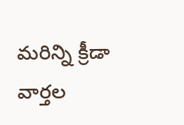మరిన్ని క్రీడా వార్తల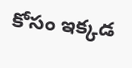కోసం ఇక్కడ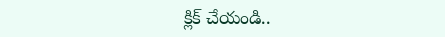క్లిక్ చేయండి..